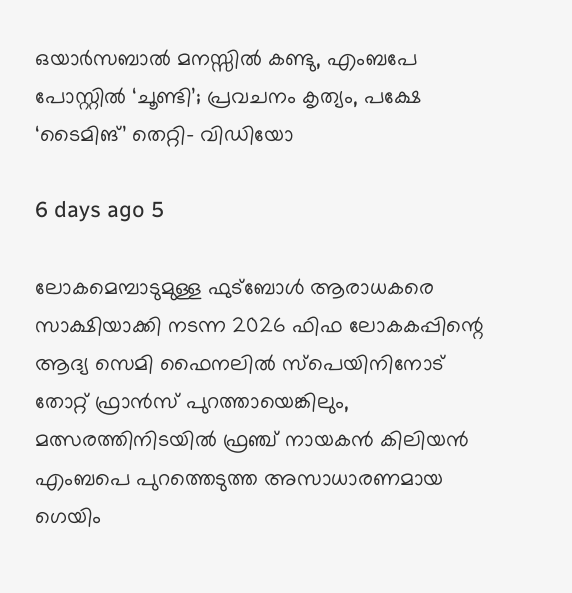ഒയാർസബാൽ മനസ്സിൽ കണ്ടു, എംബപേ പോസ്റ്റിൽ ‘ചൂണ്ടി’; പ്രവചനം കൃത്യം, പക്ഷേ ‘ടൈമിങ്’ തെറ്റി- വിഡിയോ

6 days ago 5

ലോകമെമ്പാടുമുള്ള ഫുട്ബോൾ ആരാധകരെ സാക്ഷിയാക്കി നടന്ന 2026 ഫിഫ ലോകകപ്പിന്റെ ആദ്യ സെമി ഫൈനലിൽ സ്പെയിനിനോട് തോറ്റ് ഫ്രാൻസ് പുറത്തായെങ്കിലും, മത്സരത്തിനിടയിൽ ഫ്രഞ്ച് നായകൻ കിലിയൻ എംബപെ പുറത്തെടുത്ത അസാധാരണമായ ഗെയിം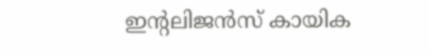ഇന്റലിജൻസ് കായിക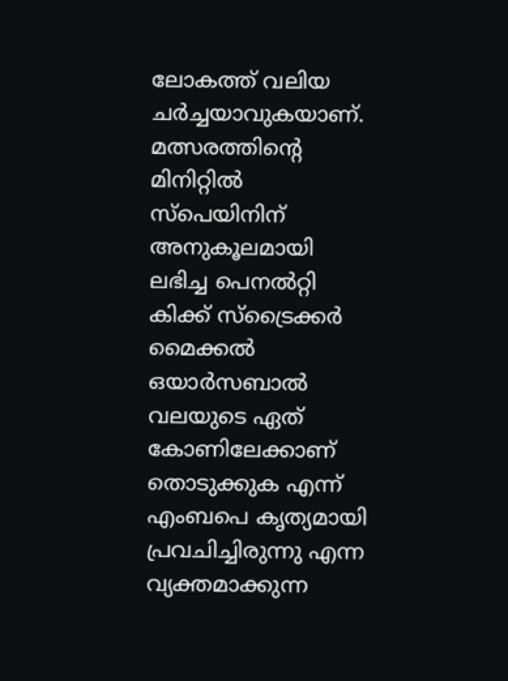ലോകത്ത് വലിയ ചർച്ചയാവുകയാണ്. മത്സരത്തിന്റെ മിനിറ്റിൽ സ്പെയിനിന് അനുകൂലമായി ലഭിച്ച പെനൽറ്റി കിക്ക് സ്ട്രൈക്കർ മൈക്കൽ ഒയാർസബാൽ വലയുടെ ഏത് കോണിലേക്കാണ് തൊടുക്കുക എന്ന് എംബപെ കൃത്യമായി പ്രവചിച്ചിരുന്നു എന്ന വ്യക്തമാക്കുന്ന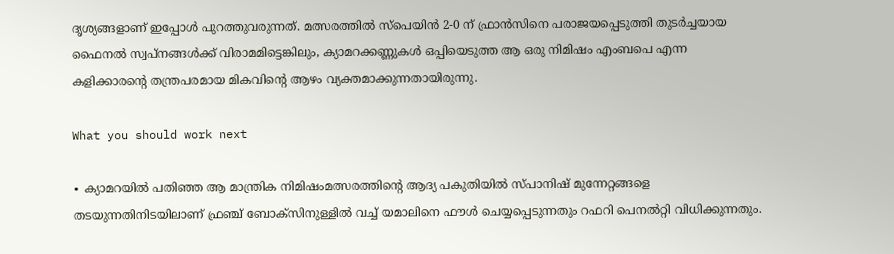ദൃശ്യങ്ങളാണ് ഇപ്പോൾ പുറത്തുവരുന്നത്. മത്സരത്തിൽ സ്പെയിൻ 2-0 ന് ഫ്രാൻസിനെ പരാജയപ്പെടുത്തി തുടർച്ചയായ ഫൈനൽ സ്വപ്നങ്ങൾക്ക് വിരാമമിട്ടെങ്കിലും, ക്യാമറക്കണ്ണുകൾ ഒപ്പിയെടുത്ത ആ ഒരു നിമിഷം എംബപെ എന്ന കളിക്കാരന്റെ തന്ത്രപരമായ മികവിന്റെ ആഴം വ്യക്തമാക്കുന്നതായിരുന്നു.

What you should work next

∙ ക്യാമറയിൽ പതിഞ്ഞ ആ മാന്ത്രിക നിമിഷംമത്സരത്തിന്റെ ആദ്യ പകുതിയിൽ സ്പാനിഷ് മുന്നേറ്റങ്ങളെ തടയുന്നതിനിടയിലാണ് ഫ്രഞ്ച് ബോക്സിനുള്ളിൽ വച്ച് യമാലിനെ ഫൗൾ ചെയ്യപ്പെടുന്നതും റഫറി പെനൽറ്റി വിധിക്കുന്നതും.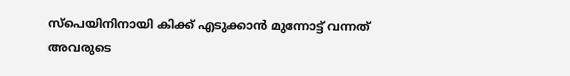സ്പെയിനിനായി കിക്ക് എടുക്കാൻ മുന്നോട്ട് വന്നത് അവരുടെ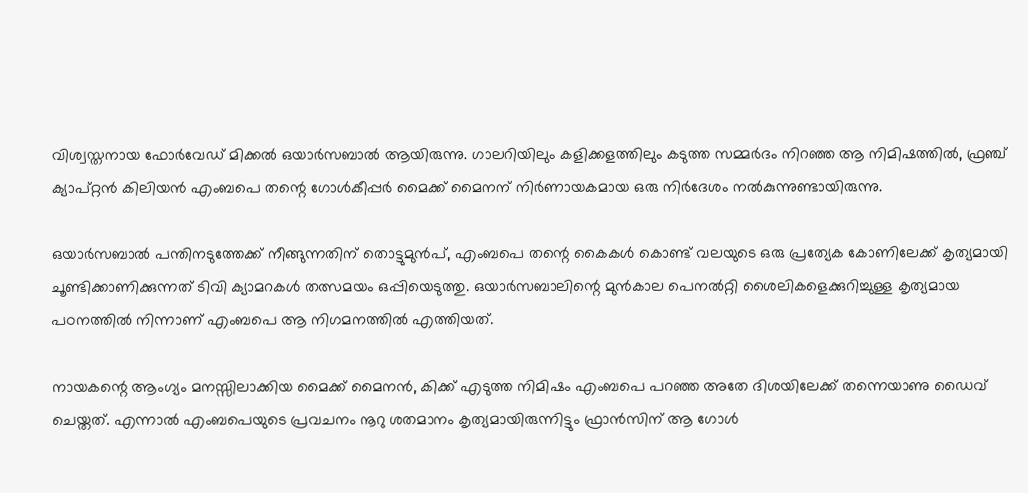വിശ്വസ്തനായ ഫോർവേഡ് മിക്കൽ ഒയാർസബാൽ ആയിരുന്നു. ഗാലറിയിലും കളിക്കളത്തിലും കടുത്ത സമ്മർദം നിറഞ്ഞ ആ നിമിഷത്തിൽ, ഫ്രഞ്ച് ക്യാപ്റ്റൻ കിലിയൻ എംബപെ തന്റെ ഗോൾകീപ്പർ മൈക്ക് മൈനന് നിർണായകമായ ഒരു നിർദേശം നൽകുന്നുണ്ടായിരുന്നു.

ഒയാർസബാൽ പന്തിനടുത്തേക്ക് നീങ്ങുന്നതിന് തൊട്ടുമുൻപ്, എംബപെ തന്റെ കൈകൾ കൊണ്ട് വലയുടെ ഒരു പ്രത്യേക കോണിലേക്ക് കൃത്യമായി ചൂണ്ടിക്കാണിക്കുന്നത് ടിവി ക്യാമറകൾ തത്സമയം ഒപ്പിയെടുത്തു. ഒയാർസബാലിന്റെ മുൻകാല പെനൽറ്റി ശൈലികളെക്കുറിച്ചുള്ള കൃത്യമായ പഠനത്തിൽ നിന്നാണ് എംബപെ ആ നിഗമനത്തിൽ എത്തിയത്.

നായകന്റെ ആംഗ്യം മനസ്സിലാക്കിയ മൈക്ക് മൈനൻ, കിക്ക് എടുത്ത നിമിഷം എംബപെ പറഞ്ഞ അതേ ദിശയിലേക്ക് തന്നെയാണു ഡൈവ് ചെയ്തത്. എന്നാൽ എംബപെയുടെ പ്രവചനം നൂറു ശതമാനം കൃത്യമായിരുന്നിട്ടും ഫ്രാൻസിന് ആ ഗോൾ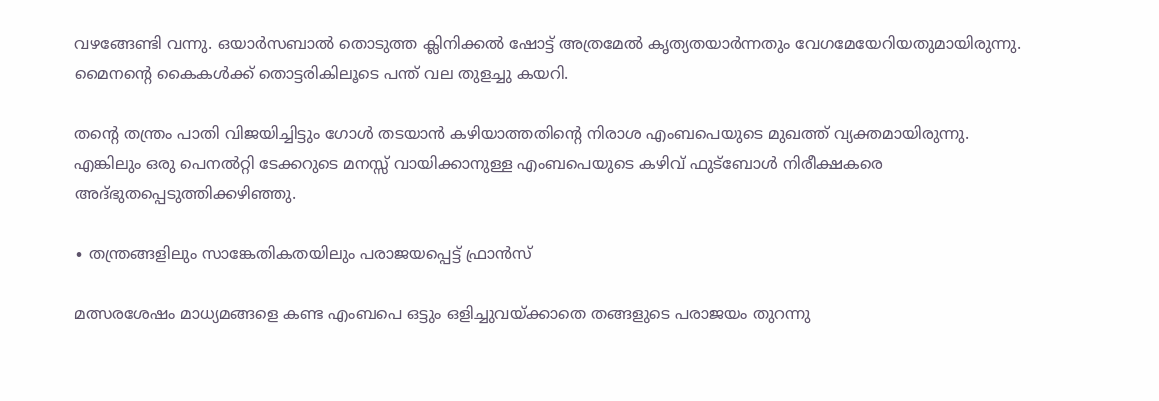വഴങ്ങേണ്ടി വന്നു. ഒയാർസബാൽ തൊടുത്ത ക്ലിനിക്കൽ ഷോട്ട് അത്രമേൽ കൃത്യതയാർന്നതും വേഗമേയേറിയതുമായിരുന്നു. മൈനന്റെ കൈകൾക്ക് തൊട്ടരികിലൂടെ പന്ത് വല തുളച്ചു കയറി.

തന്റെ തന്ത്രം പാതി വിജയിച്ചിട്ടും ഗോൾ തടയാൻ കഴിയാത്തതിന്റെ നിരാശ എംബപെയുടെ മുഖത്ത് വ്യക്തമായിരുന്നു. എങ്കിലും ഒരു പെനൽറ്റി ടേക്കറുടെ മനസ്സ് വായിക്കാനുള്ള എംബപെയുടെ കഴിവ് ഫുട്ബോൾ നിരീക്ഷകരെ അദ്ഭുതപ്പെടുത്തിക്കഴിഞ്ഞു.

∙ തന്ത്രങ്ങളിലും സാങ്കേതികതയിലും പരാജയപ്പെട്ട് ഫ്രാൻസ്

മത്സരശേഷം മാധ്യമങ്ങളെ കണ്ട എംബപെ ഒട്ടും ഒളിച്ചുവയ്ക്കാതെ തങ്ങളുടെ പരാജയം തുറന്നു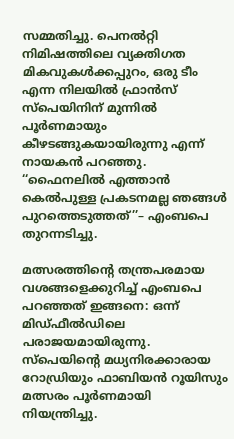സമ്മതിച്ചു. പെനൽറ്റി നിമിഷത്തിലെ വ്യക്തിഗത മികവുകൾക്കപ്പുറം, ഒരു ടീം എന്ന നിലയിൽ ഫ്രാൻസ് സ്പെയിനിന് മുന്നിൽ പൂർണമായും കീഴടങ്ങുകയായിരുന്നു എന്ന് നായകൻ പറഞ്ഞു. ‘‘ഫൈനലിൽ എത്താൻ കെൽപുള്ള പ്രകടനമല്ല ഞങ്ങൾ പുറത്തെടുത്തത്’’– എംബപെ തുറന്നടിച്ചു.

മത്സരത്തിന്റെ തന്ത്രപരമായ വശങ്ങളെക്കുറിച്ച് എംബപെ പറഞ്ഞത് ഇങ്ങനെ: ഒന്ന് മിഡ്ഫീൽഡിലെ പരാജയമായിരുന്നു. സ്പെയിന്റെ മധ്യനിരക്കാരായ റോഡ്രിയും ഫാബിയൻ റൂയിസും മത്സരം പൂർണമായി നിയന്ത്രിച്ചു.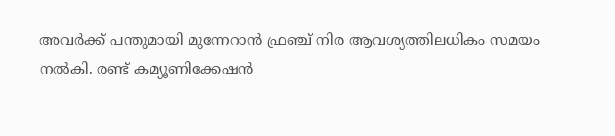അവർക്ക് പന്തുമായി മുന്നേറാൻ ഫ്രഞ്ച് നിര ആവശ്യത്തിലധികം സമയം നൽകി. രണ്ട് കമ്യൂണിക്കേഷൻ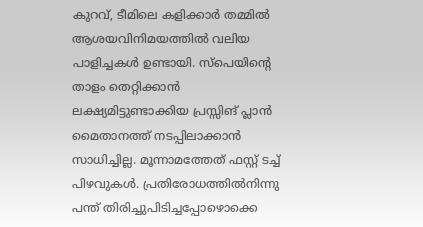കുറവ്, ടീമിലെ കളിക്കാർ തമ്മിൽ ആശയവിനിമയത്തിൽ വലിയ പാളിച്ചകൾ ഉണ്ടായി. സ്പെയിന്റെ താളം തെറ്റിക്കാൻ ലക്ഷ്യമിട്ടുണ്ടാക്കിയ പ്രസ്സിങ് പ്ലാൻ മൈതാനത്ത് നടപ്പിലാക്കാൻ സാധിച്ചില്ല. മൂന്നാമത്തേത് ഫസ്റ്റ് ടച്ച് പിഴവുകൾ. പ്രതിരോധത്തിൽനിന്നു പന്ത് തിരിച്ചുപിടിച്ചപ്പോഴൊക്കെ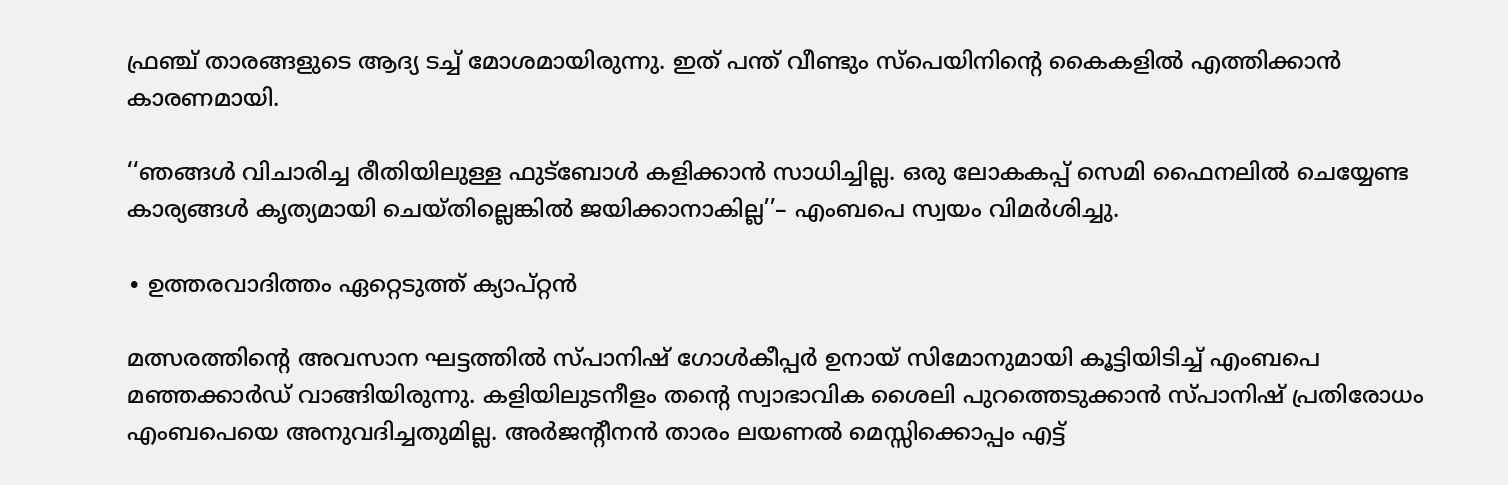ഫ്രഞ്ച് താരങ്ങളുടെ ആദ്യ ടച്ച് മോശമായിരുന്നു. ഇത് പന്ത് വീണ്ടും സ്പെയിനിന്റെ കൈകളിൽ എത്തിക്കാൻ കാരണമായി.

‘‘ഞങ്ങൾ വിചാരിച്ച രീതിയിലുള്ള ഫുട്ബോൾ കളിക്കാൻ സാധിച്ചില്ല. ഒരു ലോകകപ്പ് സെമി ഫൈനലിൽ ചെയ്യേണ്ട കാര്യങ്ങൾ കൃത്യമായി ചെയ്തില്ലെങ്കിൽ ജയിക്കാനാകില്ല’’– എംബപെ സ്വയം വിമർശിച്ചു.

∙ ഉത്തരവാദിത്തം ഏറ്റെടുത്ത് ക്യാപ്റ്റൻ

മത്സരത്തിന്റെ അവസാന ഘട്ടത്തിൽ സ്പാനിഷ് ഗോൾകീപ്പർ ഉനായ് സിമോനുമായി കൂട്ടിയിടിച്ച് എംബപെ മഞ്ഞക്കാർഡ് വാങ്ങിയിരുന്നു. കളിയിലുടനീളം തന്റെ സ്വാഭാവിക ശൈലി പുറത്തെടുക്കാൻ സ്പാനിഷ് പ്രതിരോധം എംബപെയെ അനുവദിച്ചതുമില്ല. അർജന്റീനൻ താരം ലയണൽ മെസ്സിക്കൊപ്പം എട്ട്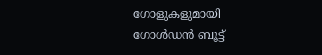ഗോളുകളുമായി ഗോൾഡൻ ബൂട്ട്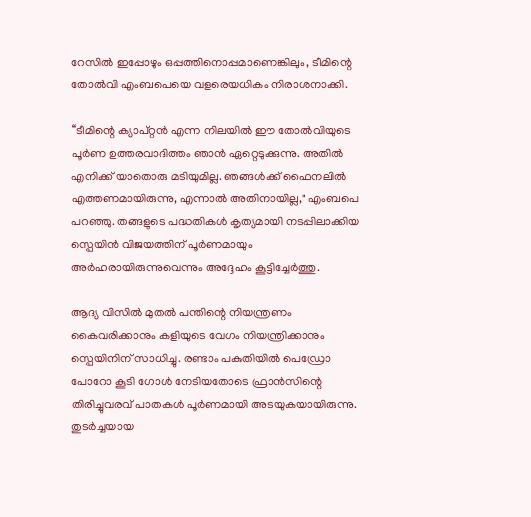റേസിൽ ഇപ്പോഴും ഒപ്പത്തിനൊപ്പമാണെങ്കിലും, ടീമിന്റെ തോൽവി എംബപെയെ വളരെയധികം നിരാശനാക്കി.

‘‘ടീമിന്റെ ക്യാപ്റ്റൻ എന്ന നിലയിൽ ഈ തോൽവിയുടെ പൂർണ ഉത്തരവാദിത്തം ഞാൻ ഏറ്റെടുക്കുന്നു. അതിൽ എനിക്ക് യാതൊരു മടിയുമില്ല. ഞങ്ങൾക്ക് ഫൈനലിൽ എത്തണമായിരുന്നു, എന്നാൽ അതിനായില്ല," എംബപെ പറഞ്ഞു. തങ്ങളുടെ പദ്ധതികൾ കൃത്യമായി നടപ്പിലാക്കിയ സ്പെയിൻ വിജയത്തിന് പൂർണമായും അർഹരായിരുന്നുവെന്നും അദ്ദേഹം കൂട്ടിച്ചേർത്തു.

ആദ്യ വിസിൽ മുതൽ പന്തിന്റെ നിയന്ത്രണം കൈവരിക്കാനും കളിയുടെ വേഗം നിയന്ത്രിക്കാനും സ്പെയിനിന് സാധിച്ചു. രണ്ടാം പകുതിയിൽ പെഡ്രോ പോറോ കൂടി ഗോൾ നേടിയതോടെ ഫ്രാൻസിന്റെ തിരിച്ചുവരവ് പാതകൾ പൂർണമായി അടയുകയായിരുന്നു. തുടർച്ചയായ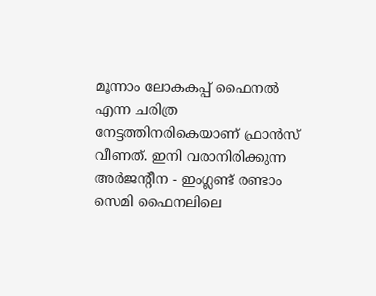മൂന്നാം ലോകകപ്പ് ഫൈനൽ എന്ന ചരിത്ര നേട്ടത്തിനരികെയാണ് ഫ്രാൻസ് വീണത്. ഇനി വരാനിരിക്കുന്ന അർജന്റീന - ഇംഗ്ലണ്ട് രണ്ടാം സെമി ഫൈനലിലെ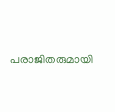പരാജിതരുമായി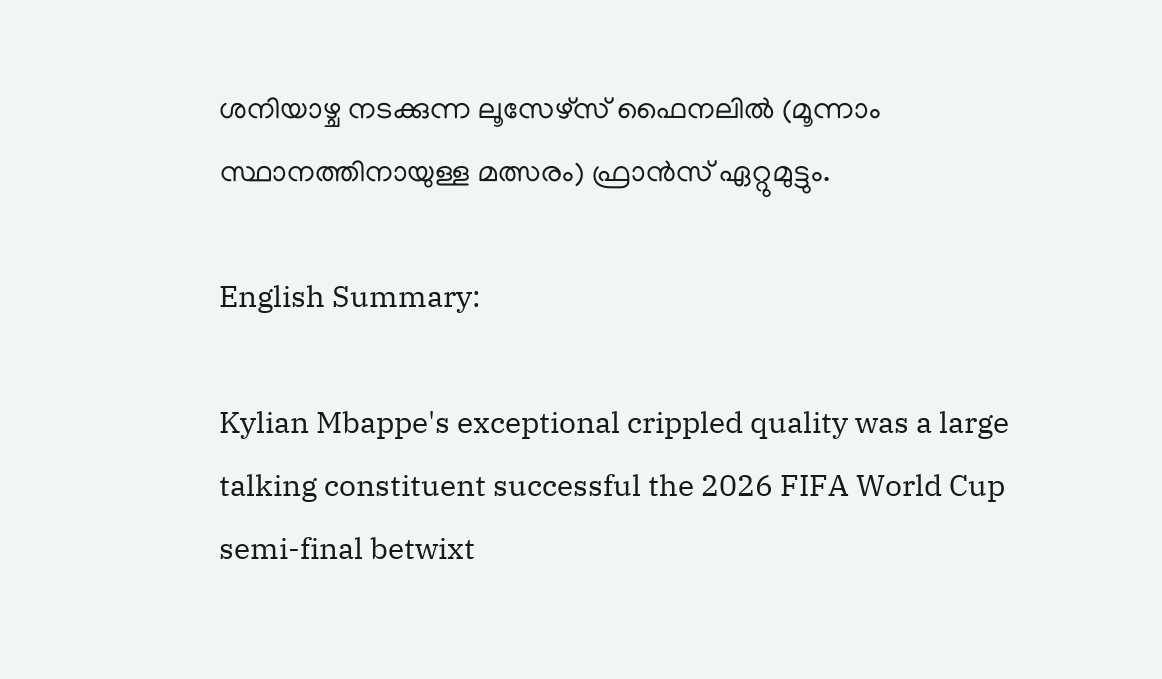ശനിയാഴ്ച നടക്കുന്ന ലൂസേഴ്സ് ഫൈനലിൽ (മൂന്നാം സ്ഥാനത്തിനായുള്ള മത്സരം) ഫ്രാൻസ് ഏറ്റുമുട്ടും.

English Summary:

Kylian Mbappe's exceptional crippled quality was a large talking constituent successful the 2026 FIFA World Cup semi-final betwixt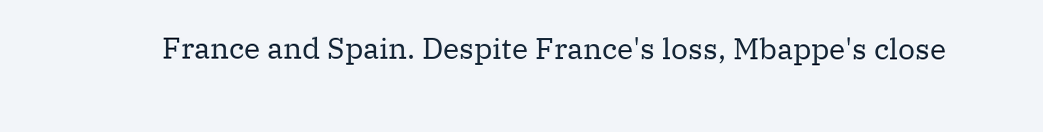France and Spain. Despite France's loss, Mbappe's close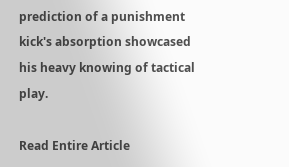prediction of a punishment kick's absorption showcased his heavy knowing of tactical play.

Read Entire Article